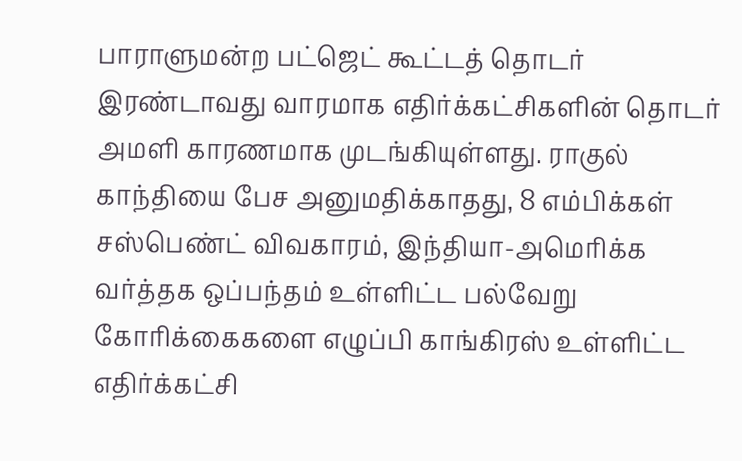பாராளுமன்ற பட்ஜெட் கூட்டத் தொடர் இரண்டாவது வாரமாக எதிர்க்கட்சிகளின் தொடர் அமளி காரணமாக முடங்கியுள்ளது. ராகுல் காந்தியை பேச அனுமதிக்காதது, 8 எம்பிக்கள் சஸ்பெண்ட் விவகாரம், இந்தியா-அமெரிக்க வர்த்தக ஒப்பந்தம் உள்ளிட்ட பல்வேறு கோரிக்கைகளை எழுப்பி காங்கிரஸ் உள்ளிட்ட எதிர்க்கட்சி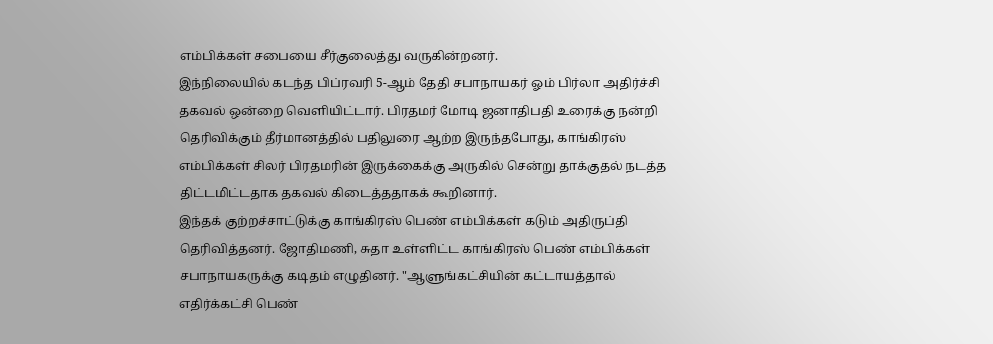எம்பிக்கள் சபையை சீர்குலைத்து வருகின்றனர்.
இந்நிலையில் கடந்த பிப்ரவரி 5-ஆம் தேதி சபாநாயகர் ஓம் பிர்லா அதிர்ச்சி தகவல் ஒன்றை வெளியிட்டார். பிரதமர் மோடி ஜனாதிபதி உரைக்கு நன்றி தெரிவிக்கும் தீர்மானத்தில் பதிலுரை ஆற்ற இருந்தபோது, காங்கிரஸ் எம்பிக்கள் சிலர் பிரதமரின் இருக்கைக்கு அருகில் சென்று தாக்குதல் நடத்த திட்டமிட்டதாக தகவல் கிடைத்ததாகக் கூறினார்.
இந்தக் குற்றச்சாட்டுக்கு காங்கிரஸ் பெண் எம்பிக்கள் கடும் அதிருப்தி தெரிவித்தனர். ஜோதிமணி, சுதா உள்ளிட்ட காங்கிரஸ் பெண் எம்பிக்கள் சபாநாயகருக்கு கடிதம் எழுதினர். "ஆளுங்கட்சியின் கட்டாயத்தால் எதிர்க்கட்சி பெண்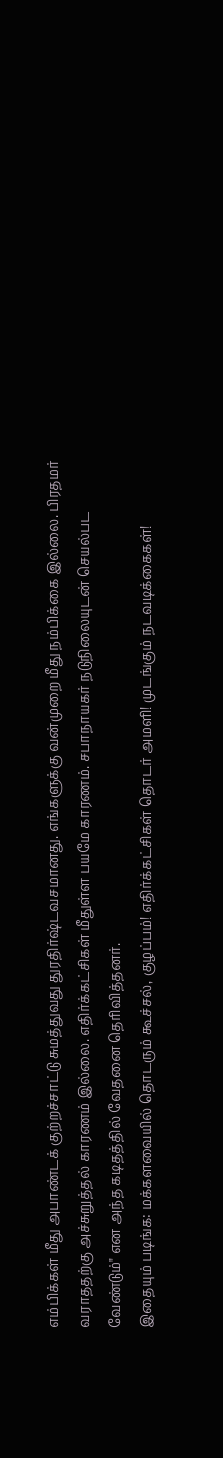எம்பிக்கள் மீது அபாண்டக் குற்றச்சாட்டு சுமத்துவது துரதிர்ஷ்டவசமானது. எங்களுக்கு வன்முறை மீது நம்பிக்கை இல்லை. பிரதமர் வராததற்கு அச்சுறுத்தல் காரணம் இல்லை. எதிர்க்கட்சிகள் மீதுள்ள பயமே காரணம். சபாநாயகர் நடுநிலையுடன் செயல்பட வேண்டும்" என அந்த கடிதத்தில் வேதனை தெரிவித்தனர்.
இதையும் படிங்க: மக்களவையில் தொடரும் கூச்சல், குழப்பம்! எதிர்க்கட்சிகள் தொடர் அமளி! முடங்கும் நடவடிக்கைகள்!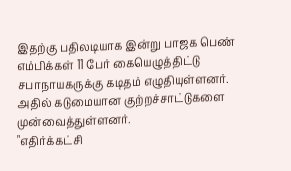இதற்கு பதிலடியாக இன்று பாஜக பெண் எம்பிக்கள் 11 பேர் கையெழுத்திட்டு சபாநாயகருக்கு கடிதம் எழுதியுள்ளனர். அதில் கடுமையான குற்றச்சாட்டுகளை முன்வைத்துள்ளனர்.
"எதிர்க்கட்சி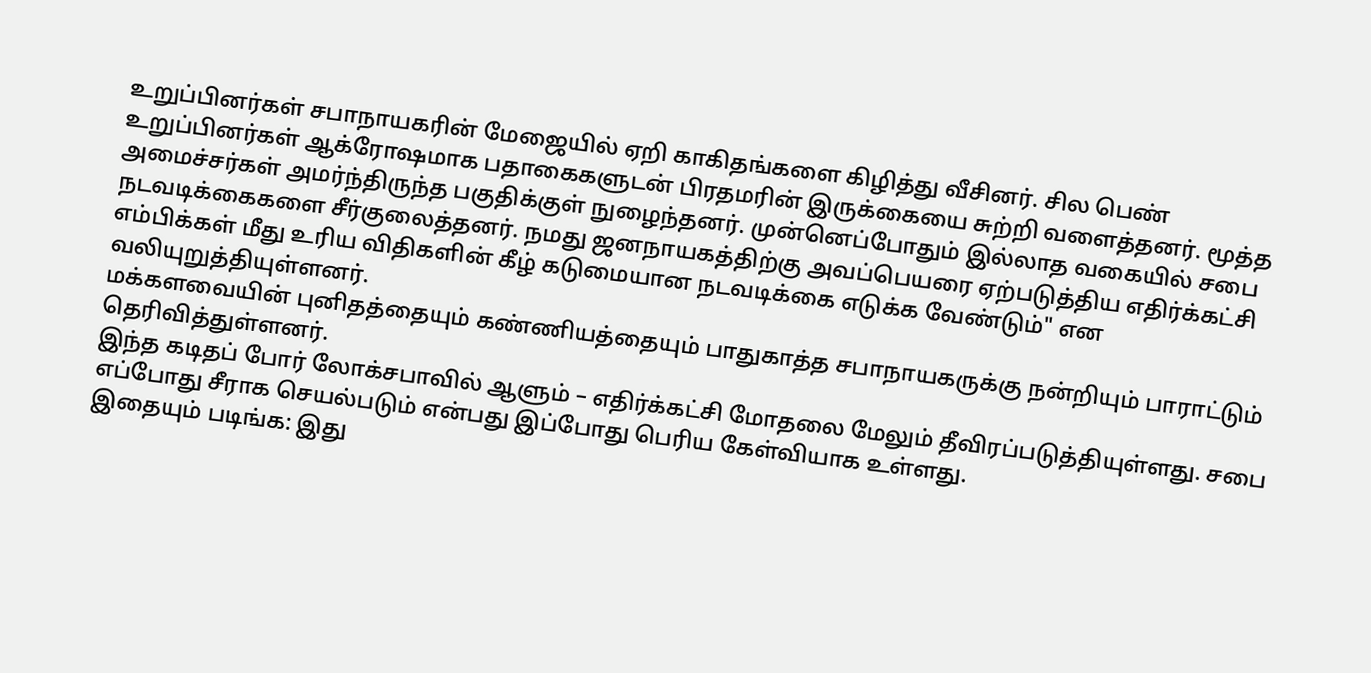உறுப்பினர்கள் சபாநாயகரின் மேஜையில் ஏறி காகிதங்களை கிழித்து வீசினர். சில பெண் உறுப்பினர்கள் ஆக்ரோஷமாக பதாகைகளுடன் பிரதமரின் இருக்கையை சுற்றி வளைத்தனர். மூத்த அமைச்சர்கள் அமர்ந்திருந்த பகுதிக்குள் நுழைந்தனர். முன்னெப்போதும் இல்லாத வகையில் சபை நடவடிக்கைகளை சீர்குலைத்தனர். நமது ஜனநாயகத்திற்கு அவப்பெயரை ஏற்படுத்திய எதிர்க்கட்சி எம்பிக்கள் மீது உரிய விதிகளின் கீழ் கடுமையான நடவடிக்கை எடுக்க வேண்டும்" என வலியுறுத்தியுள்ளனர்.
மக்களவையின் புனிதத்தையும் கண்ணியத்தையும் பாதுகாத்த சபாநாயகருக்கு நன்றியும் பாராட்டும் தெரிவித்துள்ளனர்.
இந்த கடிதப் போர் லோக்சபாவில் ஆளும் – எதிர்க்கட்சி மோதலை மேலும் தீவிரப்படுத்தியுள்ளது. சபை எப்போது சீராக செயல்படும் என்பது இப்போது பெரிய கேள்வியாக உள்ளது.
இதையும் படிங்க: இது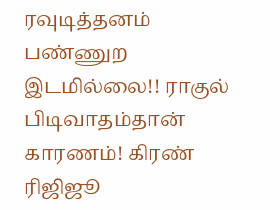ரவுடித்தனம் பண்ணுற இடமில்லை!! ராகுல் பிடிவாதம்தான் காரணம்! கிரண் ரிஜிஜூ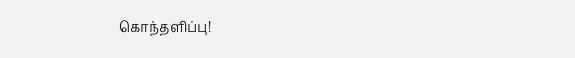கொந்தளிப்பு!